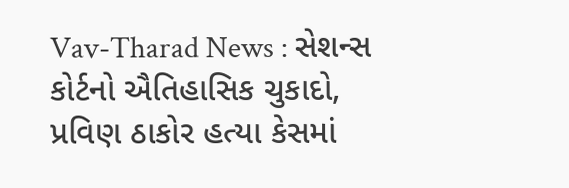Vav-Tharad News : સેશન્સ કોર્ટનો ઐતિહાસિક ચુકાદો, પ્રવિણ ઠાકોર હત્યા કેસમાં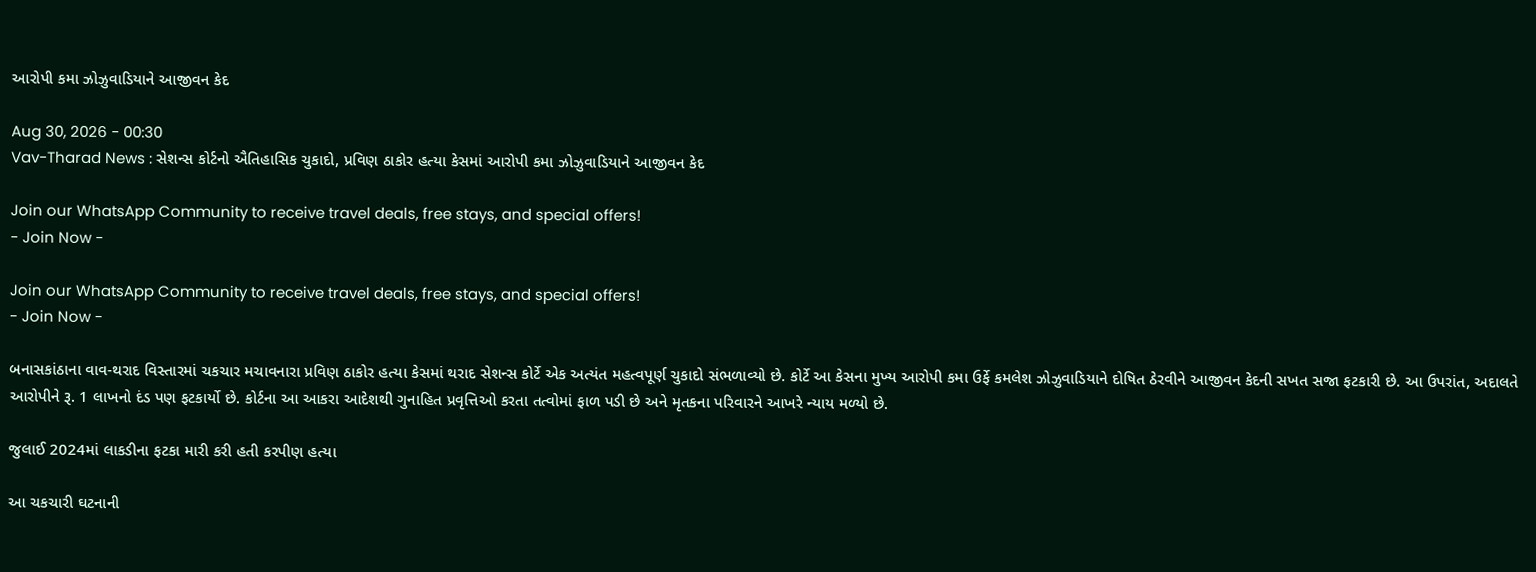આરોપી કમા ઝોઝુવાડિયાને આજીવન કેદ

Aug 30, 2026 - 00:30
Vav-Tharad News : સેશન્સ કોર્ટનો ઐતિહાસિક ચુકાદો, પ્રવિણ ઠાકોર હત્યા કેસમાં આરોપી કમા ઝોઝુવાડિયાને આજીવન કેદ

Join our WhatsApp Community to receive travel deals, free stays, and special offers!
- Join Now -

Join our WhatsApp Community to receive travel deals, free stays, and special offers!
- Join Now -

બનાસકાંઠાના વાવ-થરાદ વિસ્તારમાં ચકચાર મચાવનારા પ્રવિણ ઠાકોર હત્યા કેસમાં થરાદ સેશન્સ કોર્ટે એક અત્યંત મહત્વપૂર્ણ ચુકાદો સંભળાવ્યો છે. કોર્ટે આ કેસના મુખ્ય આરોપી કમા ઉર્ફે કમલેશ ઝોઝુવાડિયાને દોષિત ઠેરવીને આજીવન કેદની સખત સજા ફટકારી છે. આ ઉપરાંત, અદાલતે આરોપીને રૂ. 1 લાખનો દંડ પણ ફટકાર્યો છે. કોર્ટના આ આકરા આદેશથી ગુનાહિત પ્રવૃત્તિઓ કરતા તત્વોમાં ફાળ પડી છે અને મૃતકના પરિવારને આખરે ન્યાય મળ્યો છે.

જુલાઈ 2024માં લાકડીના ફટકા મારી કરી હતી કરપીણ હત્યા

આ ચકચારી ઘટનાની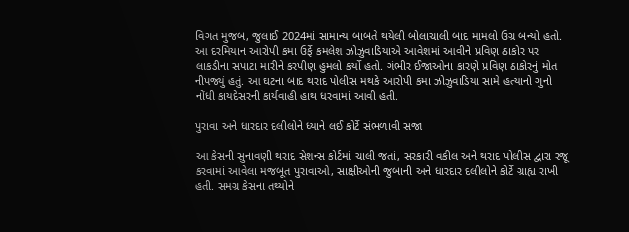વિગત મુજબ, જુલાઈ 2024માં સામાન્ય બાબતે થયેલી બોલાચાલી બાદ મામલો ઉગ્ર બન્યો હતો. આ દરમિયાન આરોપી કમા ઉર્ફે કમલેશ ઝોઝુવાડિયાએ આવેશમાં આવીને પ્રવિણ ઠાકોર પર લાકડીના સપાટા મારીને કરપીણ હુમલો કર્યો હતો. ગંભીર ઈજાઓના કારણે પ્રવિણ ઠાકોરનું મોત નીપજ્યું હતું. આ ઘટના બાદ થરાદ પોલીસ મથકે આરોપી કમા ઝોઝુવાડિયા સામે હત્યાનો ગુનો નોંધી કાયદેસરની કાર્યવાહી હાથ ધરવામાં આવી હતી.

પુરાવા અને ધારદાર દલીલોને ધ્યાને લઈ કોર્ટે સંભળાવી સજા

આ કેસની સુનાવણી થરાદ સેશન્સ કોર્ટમાં ચાલી જતાં, સરકારી વકીલ અને થરાદ પોલીસ દ્વારા રજૂ કરવામાં આવેલા મજબૂત પુરાવાઓ, સાક્ષીઓની જુબાની અને ધારદાર દલીલોને કોર્ટે ગ્રાહ્ય રાખી હતી. સમગ્ર કેસના તથ્યોને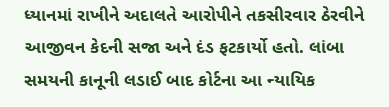ધ્યાનમાં રાખીને અદાલતે આરોપીને તકસીરવાર ઠેરવીને આજીવન કેદની સજા અને દંડ ફટકાર્યો હતો. લાંબા સમયની કાનૂની લડાઈ બાદ કોર્ટના આ ન્યાયિક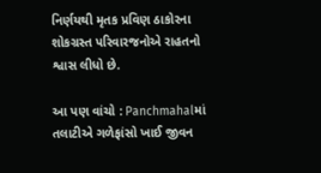નિર્ણયથી મૃતક પ્રવિણ ઠાકોરના શોકગ્રસ્ત પરિવારજનોએ રાહતનો શ્વાસ લીધો છે.

આ પણ વાંચો : Panchmahalમાં તલાટીએ ગળેફાંસો ખાઈ જીવન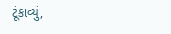ટૂંકાવ્યું,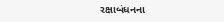રક્ષાબંધનના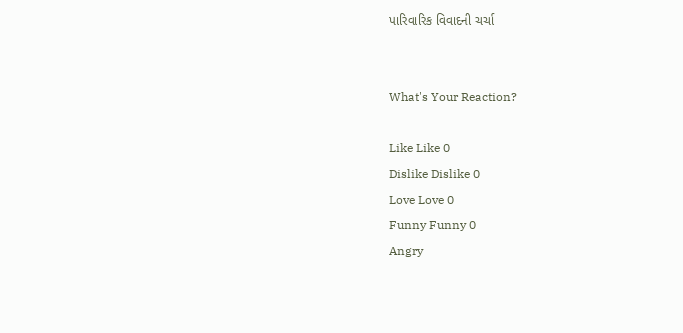પારિવારિક વિવાદની ચર્ચા


What's Your Reaction?

Like Like 0
Dislike Dislike 0
Love Love 0
Funny Funny 0
Angry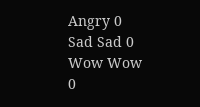Angry 0
Sad Sad 0
Wow Wow 0